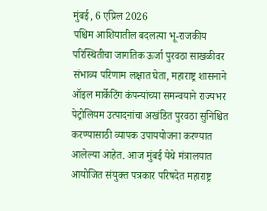मुंबई, 6 एप्रिल 2026
पश्चिम आशियातील बदलत्या भू-राजकीय परिस्थितीचा जागतिक ऊर्जा पुरवठा साखळीवर संभाव्य परिणाम लक्षात घेता, महाराष्ट्र शासनाने ऑइल मार्केटिंग कंपन्यांच्या समन्वयाने राज्यभर पेट्रोलियम उत्पादनांचा अखंडित पुरवठा सुनिश्चित करण्यासाठी व्यापक उपाययोजना करण्यात आलेल्या आहेत. आज मुंबई येथे मंत्रालयात आयोजित संयुक्त पत्रकार परिषदेत महाराष्ट्र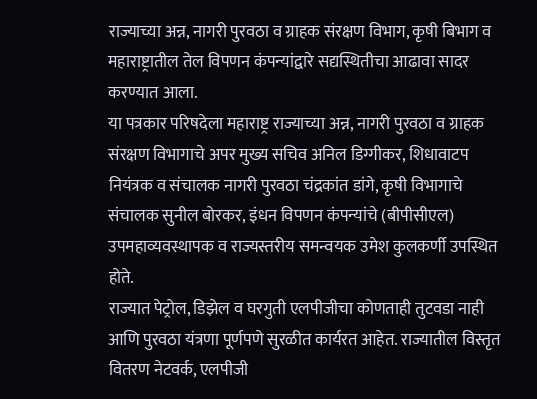राज्याच्या अन्न, नागरी पुरवठा व ग्राहक संरक्षण विभाग, कृषी बिभाग व महाराष्ट्रातील तेल विपणन कंपन्यांद्वारे सद्यस्थितीचा आढावा सादर करण्यात आला.
या पत्रकार परिषदेला महाराष्ट्र राज्याच्या अन्न, नागरी पुरवठा व ग्राहक संरक्षण विभागाचे अपर मुख्य सचिव अनिल डिग्गीकर, शिधावाटप नियंत्रक व संचालक नागरी पुरवठा चंद्रकांत डांगे, कृषी विभागाचे संचालक सुनील बोरकर, इंधन विपणन कंपन्यांचे (बीपीसीएल) उपमहाव्यवस्थापक व राज्यस्तरीय समन्वयक उमेश कुलकर्णी उपस्थित होते.
राज्यात पेट्रोल, डिझेल व घरगुती एलपीजीचा कोणताही तुटवडा नाही आणि पुरवठा यंत्रणा पूर्णपणे सुरळीत कार्यरत आहेत. राज्यातील विस्तृत वितरण नेटवर्क, एलपीजी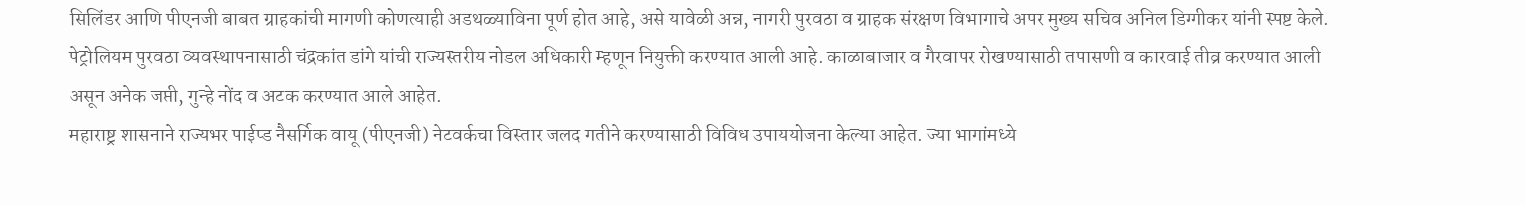सिलिंडर आणि पीएनजी बाबत ग्राहकांची मागणी कोणत्याही अडथळ्याविना पूर्ण होत आहे, असे यावेळी अन्न, नागरी पुरवठा व ग्राहक संरक्षण विभागाचे अपर मुख्य सचिव अनिल डिग्गीकर यांनी स्पष्ट केले.
पेट्रोलियम पुरवठा व्यवस्थापनासाठी चंद्रकांत डांगे यांची राज्यस्तरीय नोडल अधिकारी म्हणून नियुक्ती करण्यात आली आहे. काळाबाजार व गैरवापर रोखण्यासाठी तपासणी व कारवाई तीव्र करण्यात आली असून अनेक जप्ती, गुन्हे नोंद व अटक करण्यात आले आहेत.
महाराष्ट्र शासनाने राज्यभर पाईप्ड नैसर्गिक वायू (पीएनजी) नेटवर्कचा विस्तार जलद गतीने करण्यासाठी विविध उपाययोजना केल्या आहेत. ज्या भागांमध्ये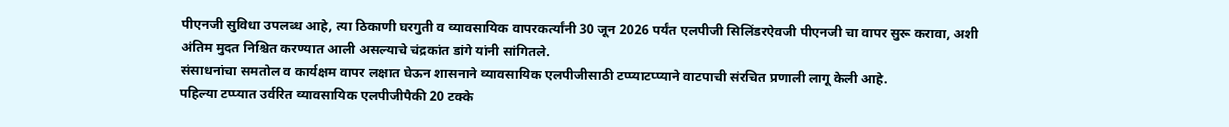पीएनजी सुविधा उपलब्ध आहे, त्या ठिकाणी घरगुती व व्यावसायिक वापरकर्त्यांनी 30 जून 2026 पर्यंत एलपीजी सिलिंडरऐवजी पीएनजी चा वापर सुरू करावा, अशी अंतिम मुदत निश्चित करण्यात आली असल्याचे चंद्रकांत डांगे यांनी सांगितले.
संसाधनांचा समतोल व कार्यक्षम वापर लक्षात घेऊन शासनाने व्यावसायिक एलपीजीसाठी टप्प्याटप्प्याने वाटपाची संरचित प्रणाली लागू केली आहे.
पहिल्या टप्प्यात उर्वरित व्यावसायिक एलपीजीपैकी 20 टक्के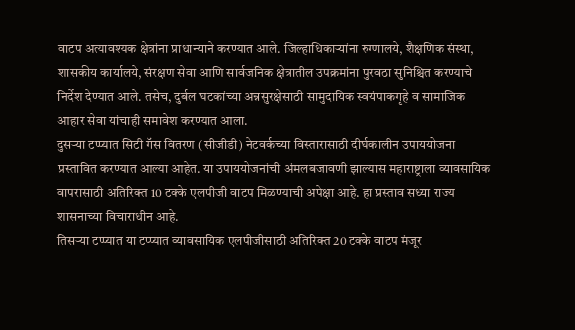वाटप अत्यावश्यक क्षेत्रांना प्राधान्याने करण्यात आले. जिल्हाधिकाऱ्यांना रुग्णालये, शैक्षणिक संस्था, शासकीय कार्यालये, संरक्षण सेवा आणि सार्वजनिक क्षेत्रातील उपक्रमांना पुरवठा सुनिश्चित करण्याचे निर्देश देण्यात आले. तसेच, दुर्बल घटकांच्या अन्नसुरक्षेसाठी सामुदायिक स्वयंपाकगृहे व सामाजिक आहार सेवा यांचाही समावेश करण्यात आला.
दुसऱ्या टप्प्यात सिटी गॅस वितरण (सीजीडी) नेटवर्कच्या विस्तारासाठी दीर्घकालीन उपाययोजना प्रस्तावित करण्यात आल्या आहेत. या उपाययोजनांची अंमलबजावणी झाल्यास महाराष्ट्राला व्यावसायिक वापरासाठी अतिरिक्त 10 टक्के एलपीजी वाटप मिळण्याची अपेक्षा आहे. हा प्रस्ताव सध्या राज्य शासनाच्या विचाराधीन आहे.
तिसऱ्या टप्प्यात या टप्प्यात व्यावसायिक एलपीजीसाठी अतिरिक्त 20 टक्के वाटप मंजूर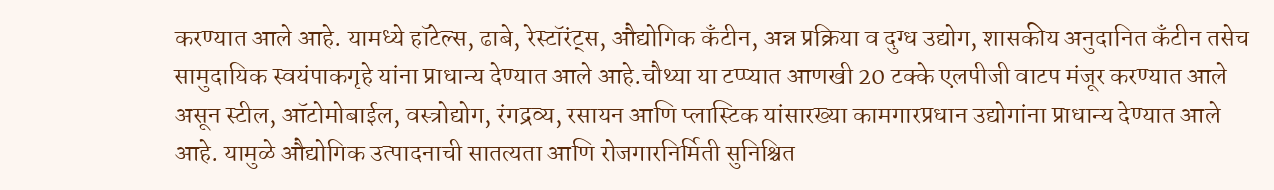करण्यात आले आहे. यामध्ये हॉटेल्स, ढाबे, रेस्टॉरंट्स, औद्योगिक कँटीन, अन्न प्रक्रिया व दुग्ध उद्योग, शासकीय अनुदानित कँटीन तसेच सामुदायिक स्वयंपाकगृहे यांना प्राधान्य देण्यात आले आहे.चौथ्या या टप्प्यात आणखी 20 टक्के एलपीजी वाटप मंजूर करण्यात आले असून स्टील, ऑटोमोबाईल, वस्त्रोद्योग, रंगद्रव्य, रसायन आणि प्लास्टिक यांसारख्या कामगारप्रधान उद्योगांना प्राधान्य देण्यात आले आहे. यामुळे औद्योगिक उत्पादनाची सातत्यता आणि रोजगारनिर्मिती सुनिश्चित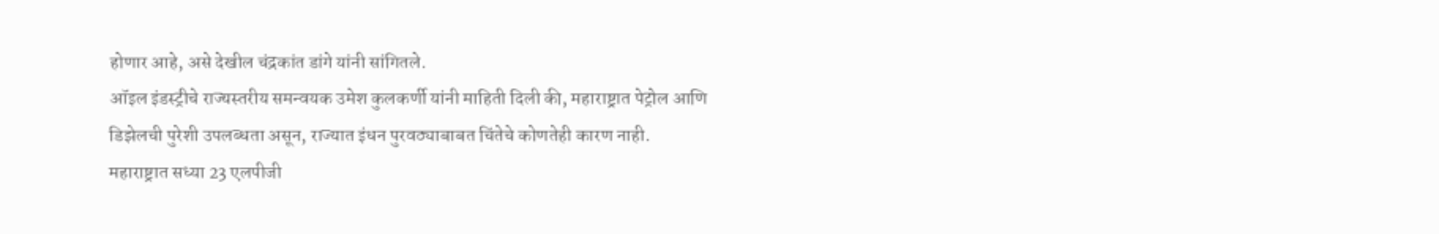होणार आहे, असे देखील चंद्रकांत डांगे यांनी सांगितले.
ऑइल इंडस्ट्रीचे राज्यस्तरीय समन्वयक उमेश कुलकर्णी यांनी माहिती दिली की, महाराष्ट्रात पेट्रोल आणि डिझेलची पुरेशी उपलब्धता असून, राज्यात इंधन पुरवठ्याबाबत चिंतेचे कोणतेही कारण नाही.
महाराष्ट्रात सध्या 23 एलपीजी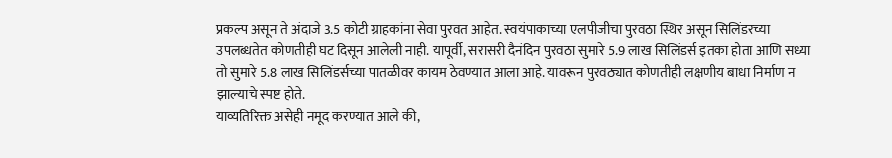प्रकल्प असून ते अंदाजे 3.5 कोटी ग्राहकांना सेवा पुरवत आहेत. स्वयंपाकाच्या एलपीजीचा पुरवठा स्थिर असून सिलिंडरच्या उपलब्धतेत कोणतीही घट दिसून आलेली नाही. यापूर्वी, सरासरी दैनंदिन पुरवठा सुमारे 5.9 लाख सिलिंडर्स इतका होता आणि सध्या तो सुमारे 5.8 लाख सिलिंडर्सच्या पातळीवर कायम ठेवण्यात आला आहे. यावरून पुरवठ्यात कोणतीही लक्षणीय बाधा निर्माण न झाल्याचे स्पष्ट होते.
याव्यतिरिक्त असेही नमूद करण्यात आले की,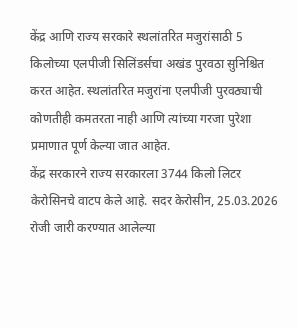केंद्र आणि राज्य सरकारे स्थलांतरित मजुरांसाठी 5 किलोच्या एलपीजी सिलिंडर्सचा अखंड पुरवठा सुनिश्चित करत आहेत. स्थलांतरित मजुरांना एलपीजी पुरवठ्याची कोणतीही कमतरता नाही आणि त्यांच्या गरजा पुरेशा प्रमाणात पूर्ण केल्या जात आहेत.
केंद्र सरकारने राज्य सरकारला 3744 किलो लिटर केरोसिनचे वाटप केले आहे. सदर केरोसीन, 25.03.2026 रोजी जारी करण्यात आलेल्या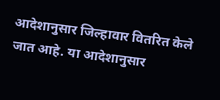आदेशानुसार जिल्हावार वितरित केले जात आहे. या आदेशानुसार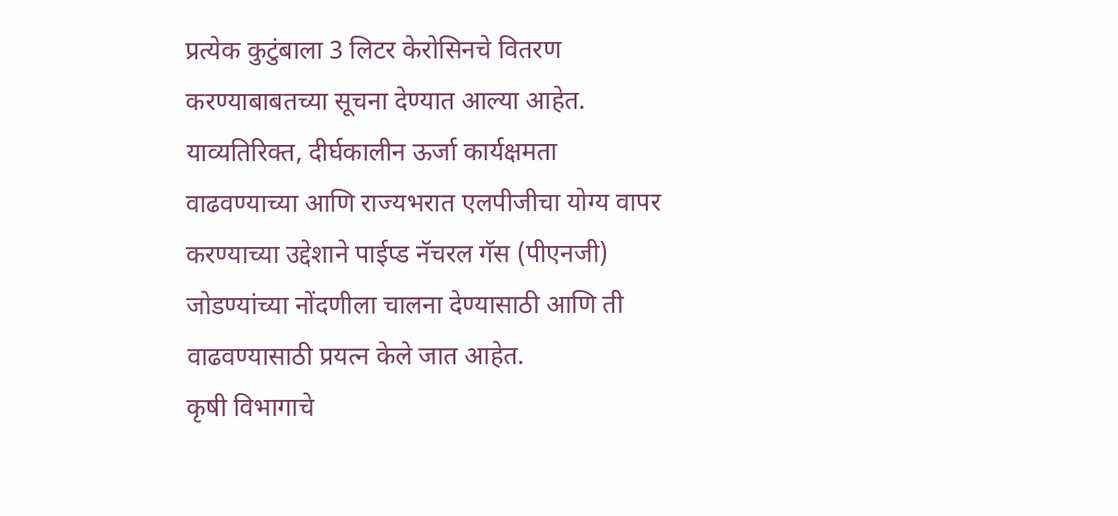प्रत्येक कुटुंबाला 3 लिटर केरोसिनचे वितरण करण्याबाबतच्या सूचना देण्यात आल्या आहेत.
याव्यतिरिक्त, दीर्घकालीन ऊर्जा कार्यक्षमता वाढवण्याच्या आणि राज्यभरात एलपीजीचा योग्य वापर करण्याच्या उद्देशाने पाईप्ड नॅचरल गॅस (पीएनजी) जोडण्यांच्या नोंदणीला चालना देण्यासाठी आणि ती वाढवण्यासाठी प्रयत्न केले जात आहेत.
कृषी विभागाचे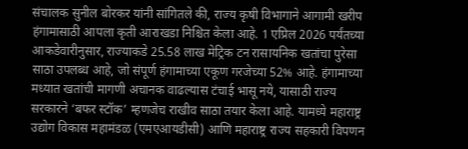संचालक सुनील बोरकर यांनी सांगितले की, राज्य कृषी विभागाने आगामी खरीप हंगामासाठी आपला कृती आराखडा निश्चित केला आहे. 1 एप्रिल 2026 पर्यंतच्या आकडेवारीनुसार, राज्याकडे 25.58 लाख मेट्रिक टन रासायनिक खतांचा पुरेसा साठा उपलब्ध आहे, जो संपूर्ण हंगामाच्या एकूण गरजेच्या 52% आहे. हंगामाच्या मध्यात खतांची मागणी अचानक वाढल्यास टंचाई भासू नये, यासाठी राज्य सरकारने ‘बफर स्टॉक’ म्हणजेच राखीव साठा तयार केला आहे. यामध्ये महाराष्ट्र उद्योग विकास महामंडळ (एमएआयडीसी) आणि महाराष्ट्र राज्य सहकारी विपणन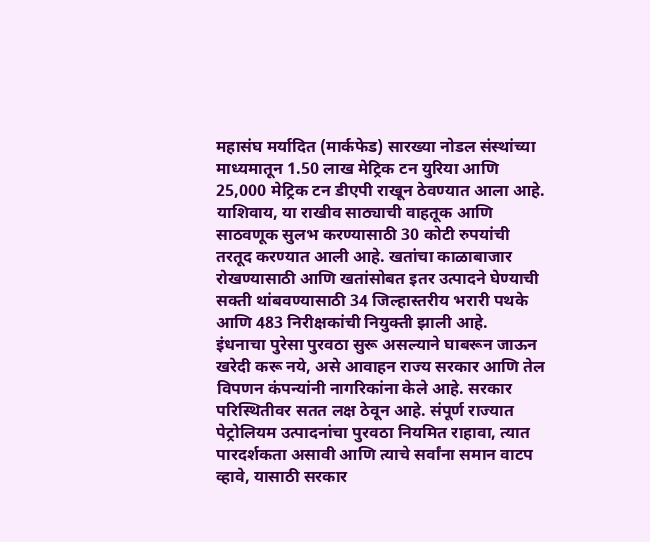महासंघ मर्यादित (मार्कफेड) सारख्या नोडल संस्थांच्या माध्यमातून 1.50 लाख मेट्रिक टन युरिया आणि 25,000 मेट्रिक टन डीएपी राखून ठेवण्यात आला आहे. याशिवाय, या राखीव साठ्याची वाहतूक आणि साठवणूक सुलभ करण्यासाठी 30 कोटी रुपयांची तरतूद करण्यात आली आहे. खतांचा काळाबाजार रोखण्यासाठी आणि खतांसोबत इतर उत्पादने घेण्याची सक्ती थांबवण्यासाठी 34 जिल्हास्तरीय भरारी पथके आणि 483 निरीक्षकांची नियुक्ती झाली आहे.
इंधनाचा पुरेसा पुरवठा सुरू असल्याने घाबरून जाऊन खरेदी करू नये, असे आवाहन राज्य सरकार आणि तेल विपणन कंपन्यांनी नागरिकांना केले आहे. सरकार परिस्थितीवर सतत लक्ष ठेवून आहे. संपूर्ण राज्यात पेट्रोलियम उत्पादनांचा पुरवठा नियमित राहावा, त्यात पारदर्शकता असावी आणि त्याचे सर्वांना समान वाटप व्हावे, यासाठी सरकार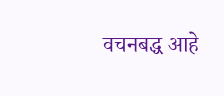वचनबद्ध आहे